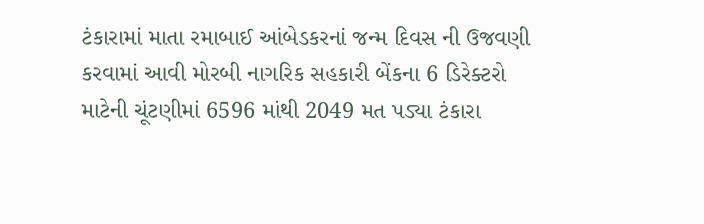ટંકારામાં માતા રમાબાઈ આંબેડકરનાં જન્મ દિવસ ની ઉજવણી કરવામાં આવી મોરબી નાગરિક સહકારી બેંકના 6 ડિરેક્ટરો માટેની ચૂંટણીમાં 6596 માંથી 2049 મત પડ્યા ટંકારા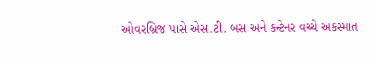ઓવરબ્રિજ પાસે એસ.ટી. બસ અને કન્ટેનર વચ્ચે અકસ્માત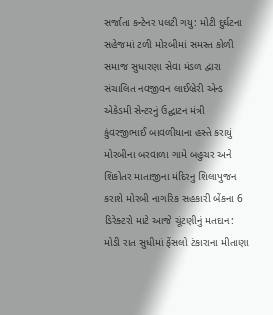સર્જાતા કન્ટેનર પલટી ગયુ: મોટી દુર્ઘટના સહેજમાં ટળી મોરબીમાં સમસ્ત કોળી સમાજ સુધારણા સેવા મંડળ દ્વારા સંચાલિત નવજીવન લાઈબ્રેરી એન્ડ એકેડમી સેન્ટરનું ઉદ્ઘાટન મંત્રી કુંવરજીભાઈ બાવળીયાના હસ્તે કરાયું મોરબીના બરવાળા ગામે બહુચર અને શિકોતર માતાજીના મંદિરનુ શિલાપુજન કરાશે મોરબી નાગરિક સહકારી બેંકના 6 ડિરેક્ટરો માટે આજે ચૂંટણીનું મતદાન: મોડી રાત સુધીમાં ફેંસલો ટંકારાના મીતાણા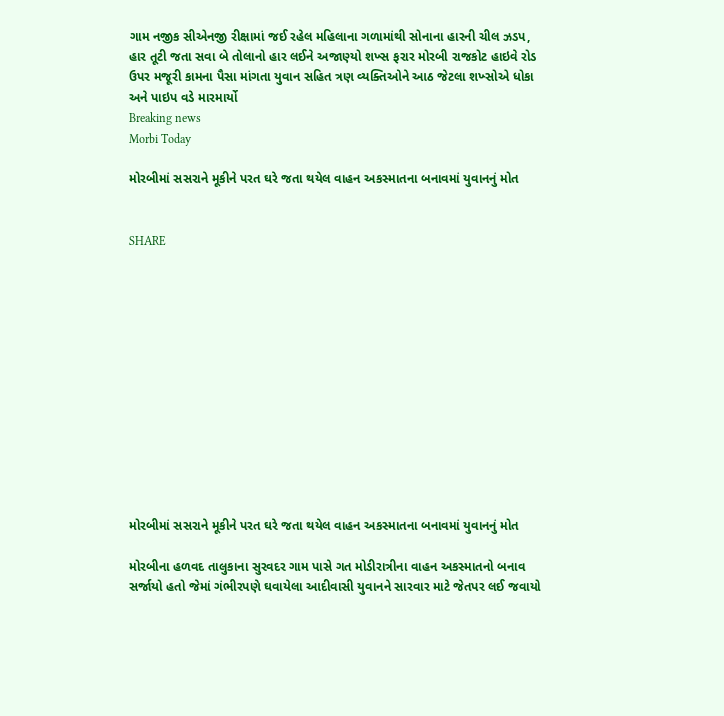ગામ નજીક સીએનજી રીક્ષામાં જઈ રહેલ મહિલાના ગળામાંથી સોનાના હારની ચીલ ઝડપ, હાર તૂટી જતા સવા બે તોલાનો હાર લઈને અજાણ્યો શખ્સ ફરાર મોરબી રાજકોટ હાઇવે રોડ ઉપર મજૂરી કામના પૈસા માંગતા યુવાન સહિત ત્રણ વ્યક્તિઓને આઠ જેટલા શખ્સોએ ધોકા અને પાઇપ વડે મારમાર્યો
Breaking news
Morbi Today

મોરબીમાં સસરાને મૂકીને પરત ઘરે જતા થયેલ વાહન અકસ્માતના બનાવમાં યુવાનનું મોત


SHARE













મોરબીમાં સસરાને મૂકીને પરત ઘરે જતા થયેલ વાહન અકસ્માતના બનાવમાં યુવાનનું મોત

મોરબીના હળવદ તાલુકાના સુરવદર ગામ પાસે ગત મોડીરાત્રીના વાહન અકસ્માતનો બનાવ સર્જાયો હતો જેમાં ગંભીરપણે ઘવાયેલા આદીવાસી યુવાનને સારવાર માટે જેતપર લઈ જવાયો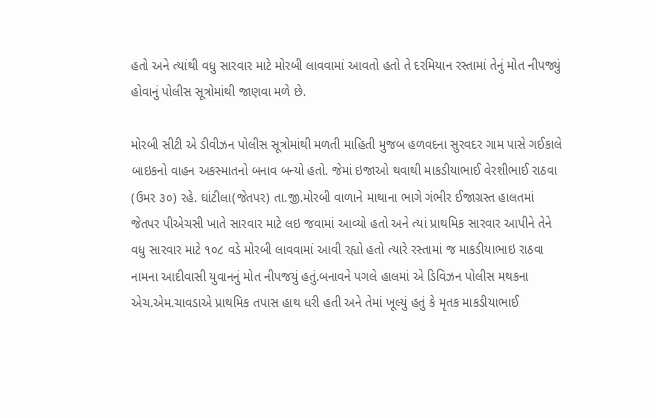હતો અને ત્યાંથી વધુ સારવાર માટે મોરબી લાવવામાં આવતો હતો તે દરમિયાન રસ્તામાં તેનું મોત નીપજ્યું હોવાનું પોલીસ સૂત્રોમાંથી જાણવા મળે છે.

મોરબી સીટી એ ડીવીઝન પોલીસ સૂત્રોમાંથી મળતી માહિતી મુજબ હળવદના સુરવદર ગામ પાસે ગઈકાલે બાઇકનો વાહન અકસ્માતનો બનાવ બન્યો હતો. જેમાં ઇજાઓ થવાથી માકડીયાભાઈ વેરશીભાઈ રાઠવા (ઉમર ૩૦) રહે. ઘાંટીલા(જેતપર) તા.જી.મોરબી વાળાને માથાના ભાગે ગંભીર ઈજાગ્રસ્ત હાલતમાં જેતપર પીએચસી ખાતે સારવાર માટે લઇ જવામાં આવ્યો હતો અને ત્યાં પ્રાથમિક સારવાર આપીને તેને વધુ સારવાર માટે ૧૦૮ વડે મોરબી લાવવામાં આવી રહ્યો હતો ત્યારે રસ્તામાં જ માકડીયાભાઇ રાઠવા નામના આદીવાસી યુવાનનું મોત નીપજયું હતું.બનાવને પગલે હાલમાં એ ડિવિઝન પોલીસ મથકના એચ.એમ.ચાવડાએ પ્રાથમિક તપાસ હાથ ધરી હતી અને તેમાં ખૂલ્યું હતું કે મૃતક માકડીયાભાઈ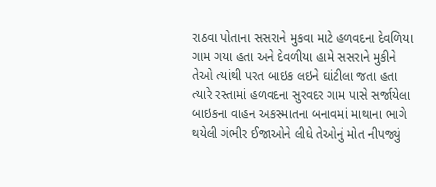રાઠવા પોતાના સસરાને મુકવા માટે હળવદના દેવળિયા ગામ ગયા હતા અને દેવળીયા હામે સસરાને મુકીને તેઓ ત્યાંથી પરત બાઇક લઇને ઘાંટીલા જતા હતા ત્યારે રસ્તામાં હળવદના સુરવદર ગામ પાસે સર્જાયેલા બાઇકના વાહન અકસ્માતના બનાવમાં માથાના ભાગે થયેલી ગંભીર ઈજાઓને લીધે તેઓનું મોત નીપજ્યું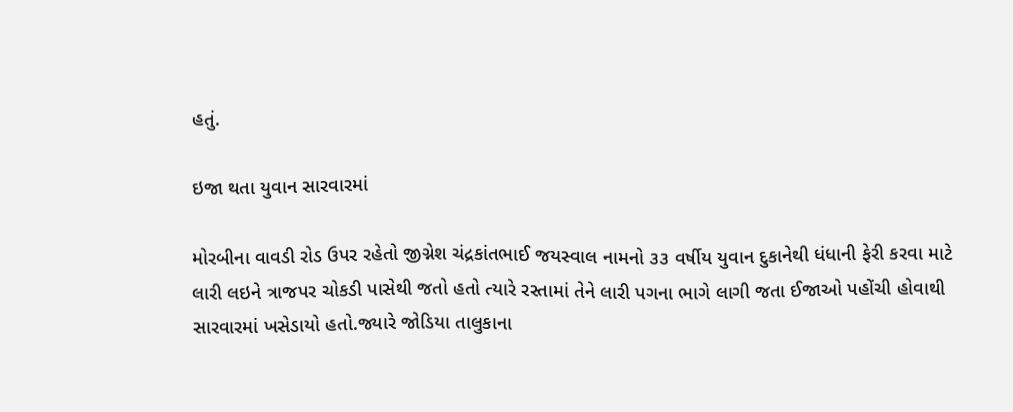હતું.

ઇજા થતા યુવાન સારવારમાં

મોરબીના વાવડી રોડ ઉપર રહેતો જીગ્નેશ ચંદ્રકાંતભાઈ જયસ્વાલ નામનો ૩૩ વર્ષીય યુવાન દુકાનેથી ધંધાની ફેરી કરવા માટે લારી લઇને ત્રાજપર ચોકડી પાસેથી જતો હતો ત્યારે રસ્તામાં તેને લારી પગના ભાગે લાગી જતા ઈજાઓ પહોંચી હોવાથી સારવારમાં ખસેડાયો હતો.જ્યારે જોડિયા તાલુકાના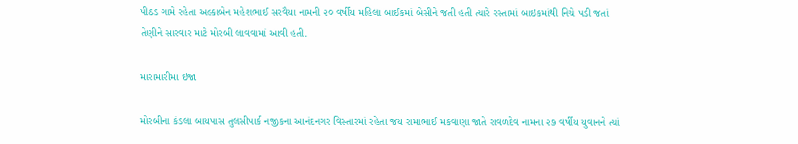પીઠડ ગામે રહેતા અલ્કાબેન મહેશભાઈ સરવૈયા નામની ૨૦ વર્ષીય મહિલા બાઈકમાં બેસીને જતી હતી ત્યારે રસ્તામાં બાઇકમાંથી નિચે પડી જતાં તેણીને સારવાર માટે મોરબી લાવવામાં આવી હતી.

મારામારીમા ઇજા

મોરબીના કંડલા બાયપાસ તુલસીપાર્ક નજીકના આનંદનગર વિસ્તારમાં રહેતા જય રામાભાઈ મકવાણા જાતે રાવળદેવ નામના ૨૭ વર્ષીય યુવાનને ત્યાં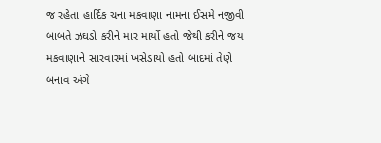જ રહેતા હાર્દિક ચના મકવાણા નામના ઈસમે નજીવી બાબતે ઝઘડો કરીને માર માર્યો હતો જેથી કરીને જય મકવાણાને સારવારમાં ખસેડાયો હતો બાદમાં તેણે બનાવ અંગે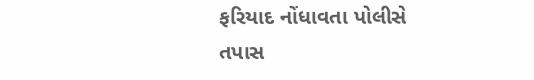ફરિયાદ નોંધાવતા પોલીસે તપાસ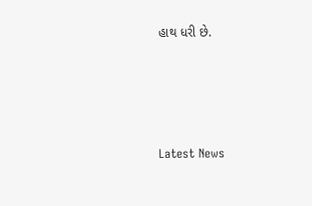હાથ ધરી છે.






Latest News